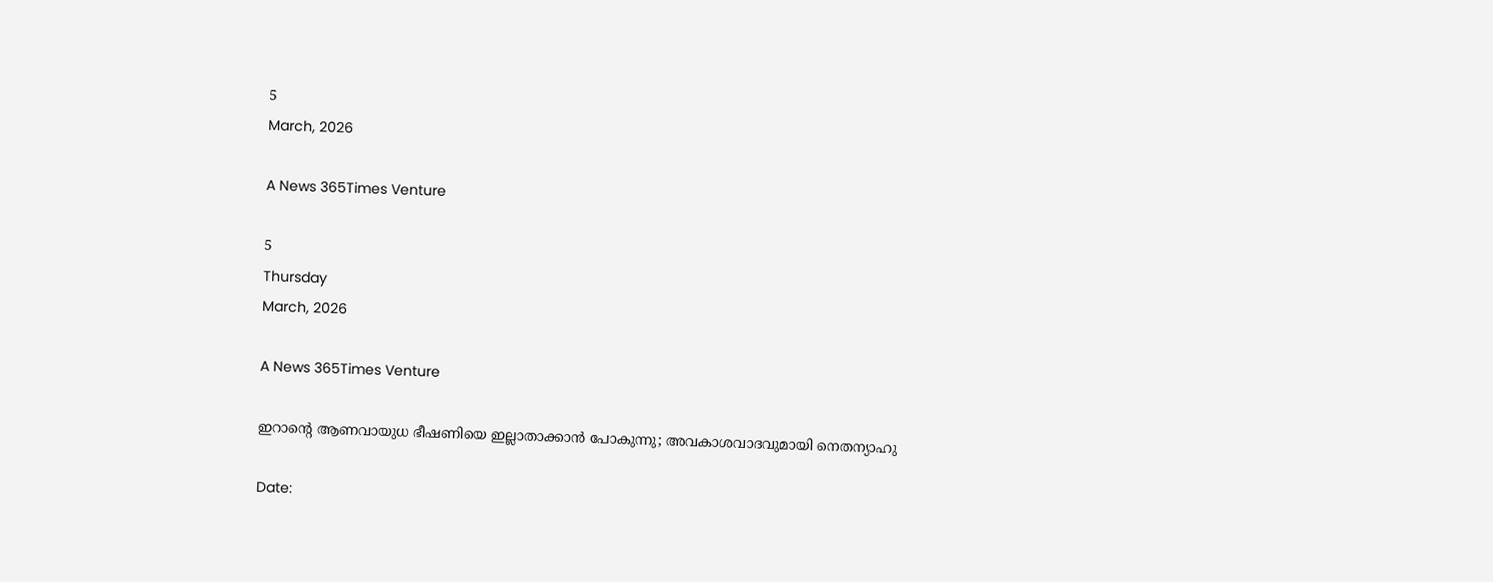5
March, 2026

A News 365Times Venture

5
Thursday
March, 2026

A News 365Times Venture

ഇറാന്റെ ആണവായുധ ഭീഷണിയെ ഇല്ലാതാക്കാന്‍ പോകുന്നു; അവകാശവാദവുമായി നെതന്യാഹു

Date: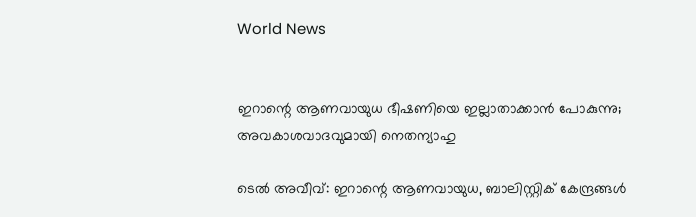World News


ഇറാന്റെ ആണവായുധ ഭീഷണിയെ ഇല്ലാതാക്കാന്‍ പോകുന്നു; അവകാശവാദവുമായി നെതന്യാഹു

ടെല്‍ അവീവ്: ഇറാന്റെ ആണവായുധ, ബാലിസ്റ്റിക് കേന്ദ്രങ്ങള്‍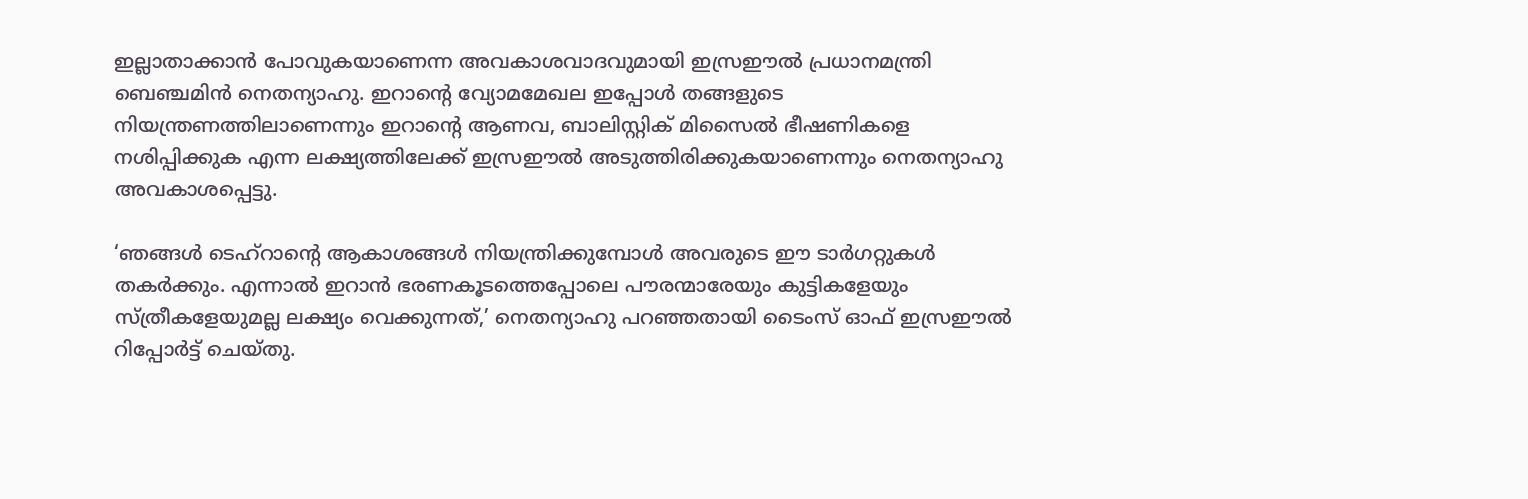ഇല്ലാതാക്കാന്‍ പോവുകയാണെന്ന അവകാശവാദവുമായി ഇസ്രഈല്‍ പ്രധാനമന്ത്രി ബെഞ്ചമിന്‍ നെതന്യാഹു. ഇറാന്റെ വ്യോമമേഖല ഇപ്പോള്‍ തങ്ങളുടെ നിയന്ത്രണത്തിലാണെന്നും ഇറാന്റെ ആണവ, ബാലിസ്റ്റിക് മിസൈല്‍ ഭീഷണികളെ നശിപ്പിക്കുക എന്ന ലക്ഷ്യത്തിലേക്ക് ഇസ്രഈല്‍ അടുത്തിരിക്കുകയാണെന്നും നെതന്യാഹു അവകാശപ്പെട്ടു.

‘ഞങ്ങള്‍ ടെഹ്‌റാന്റെ ആകാശങ്ങള്‍ നിയന്ത്രിക്കുമ്പോള്‍ അവരുടെ ഈ ടാര്‍ഗറ്റുകള്‍ തകര്‍ക്കും. എന്നാല്‍ ഇറാന്‍ ഭരണകൂടത്തെപ്പോലെ പൗരന്മാരേയും കുട്ടികളേയും സ്ത്രീകളേയുമല്ല ലക്ഷ്യം വെക്കുന്നത്,’ നെതന്യാഹു പറഞ്ഞതായി ടൈംസ് ഓഫ് ഇസ്രഈല്‍ റിപ്പോര്‍ട്ട് ചെയ്തു.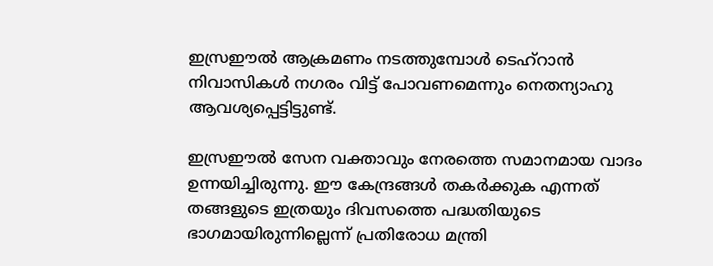ഇസ്രഈല്‍ ആക്രമണം നടത്തുമ്പോള്‍ ടെഹ്‌റാന്‍ നിവാസികള്‍ നഗരം വിട്ട് പോവണമെന്നും നെതന്യാഹു ആവശ്യപ്പെട്ടിട്ടുണ്ട്.

ഇസ്രഈല്‍ സേന വക്താവും നേരത്തെ സമാനമായ വാദം ഉന്നയിച്ചിരുന്നു. ഈ കേന്ദ്രങ്ങള്‍ തകര്‍ക്കുക എന്നത് തങ്ങളുടെ ഇത്രയും ദിവസത്തെ പദ്ധതിയുടെ ഭാഗമായിരുന്നില്ലെന്ന് പ്രതിരോധ മന്ത്രി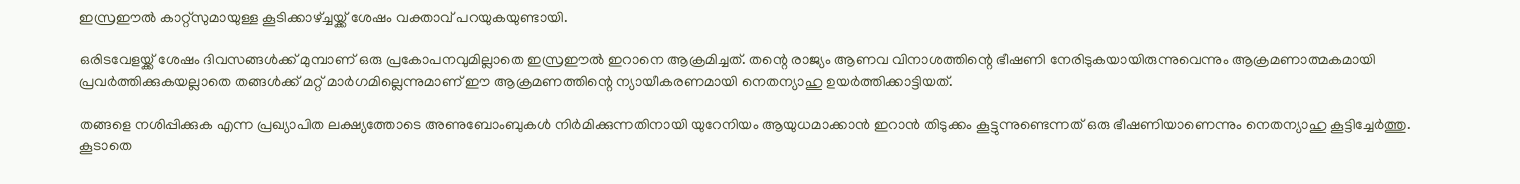ഇസ്രഈല്‍ കാറ്റ്‌സുമായുള്ള കൂടിക്കാഴ്ച്ചയ്ക്ക് ശേഷം വക്താവ് പറയുകയുണ്ടായി.

ഒരിടവേളയ്ക്ക് ശേഷം ദിവസങ്ങള്‍ക്ക് മുമ്പാണ് ഒരു പ്രകോപനവുമില്ലാതെ ഇസ്രഈല്‍ ഇറാനെ ആക്രമിച്ചത്. തന്റെ രാജ്യം ആണവ വിനാശത്തിന്റെ ഭീഷണി നേരിടുകയായിരുന്നുവെന്നും ആക്രമണാത്മകമായി പ്രവര്‍ത്തിക്കുകയല്ലാതെ തങ്ങള്‍ക്ക് മറ്റ് മാര്‍ഗമില്ലെന്നുമാണ് ഈ ആക്രമണത്തിന്റെ ന്യായീകരണമായി നെതന്യാഹു ഉയര്‍ത്തിക്കാട്ടിയത്.

തങ്ങളെ നശിപ്പിക്കുക എന്ന പ്രഖ്യാപിത ലക്ഷ്യത്തോടെ അണുബോംബുകള്‍ നിര്‍മിക്കുന്നതിനായി യുറേനിയം ആയുധമാക്കാന്‍ ഇറാന്‍ തിടുക്കം കൂട്ടുന്നുണ്ടെന്നത് ഒരു ഭീഷണിയാണെന്നും നെതന്യാഹു കൂട്ടിച്ചേര്‍ത്തു. കൂടാതെ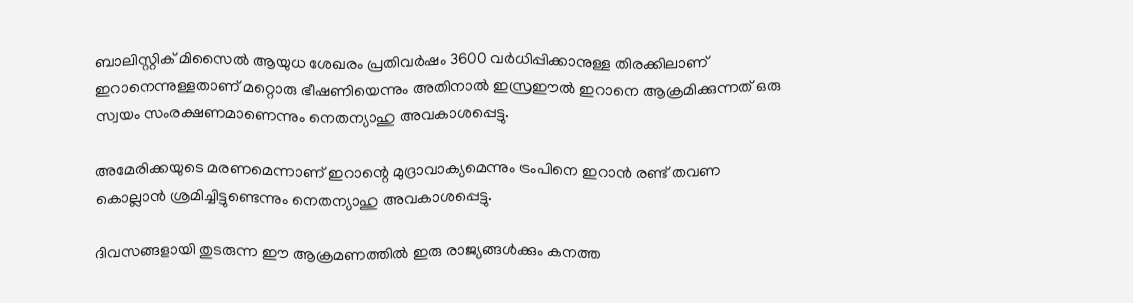ബാലിസ്റ്റിക് മിസൈല്‍ ആയുധ ശേഖരം പ്രതിവര്‍ഷം 3600 വര്‍ധിപ്പിക്കാനുള്ള തിരക്കിലാണ് ഇറാനെന്നുള്ളതാണ് മറ്റൊരു ഭീഷണിയെന്നും അതിനാല്‍ ഇസ്രഈല്‍ ഇറാനെ ആക്രമിക്കുന്നത് ഒരു സ്വയം സംരക്ഷണമാണെന്നും നെതന്യാഹു അവകാശപ്പെട്ടു.

അമേരിക്കയുടെ മരണമെന്നാണ് ഇറാന്റെ മുദ്രാവാക്യമെന്നും ട്രംപിനെ ഇറാന്‍ രണ്ട് തവണ കൊല്ലാന്‍ ശ്രമിച്ചിട്ടുണ്ടെന്നും നെതന്യാഹു അവകാശപ്പെട്ടു.

ദിവസങ്ങളായി തുടരുന്ന ഈ ആക്രമണത്തില്‍ ഇരു രാജ്യങ്ങള്‍ക്കും കനത്ത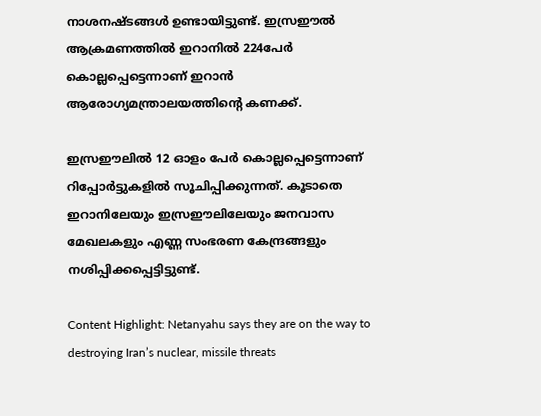നാശനഷ്ടങ്ങള്‍ ഉണ്ടായിട്ടുണ്ട്. ഇസ്രഈല്‍ ആക്രമണത്തില്‍ ഇറാനില്‍ 224പേര്‍ കൊല്ലപ്പെട്ടെന്നാണ് ഇറാന്‍ ആരോഗ്യമന്ത്രാലയത്തിന്റെ കണക്ക്.

ഇസ്രഈലില്‍ 12 ഓളം പേര്‍ കൊല്ലപ്പെട്ടെന്നാണ് റിപ്പോര്‍ട്ടുകളില്‍ സൂചിപ്പിക്കുന്നത്. കൂടാതെ ഇറാനിലേയും ഇസ്രഈലിലേയും ജനവാസ മേഖലകളും എണ്ണ സംഭരണ കേന്ദ്രങ്ങളും നശിപ്പിക്കപ്പെട്ടിട്ടുണ്ട്.

Content Highlight: Netanyahu says they are on the way to destroying Iran’s nuclear, missile threats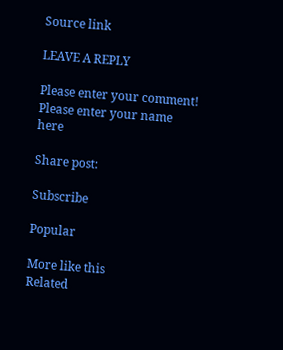Source link

LEAVE A REPLY

Please enter your comment!
Please enter your name here

Share post:

Subscribe

Popular

More like this
Related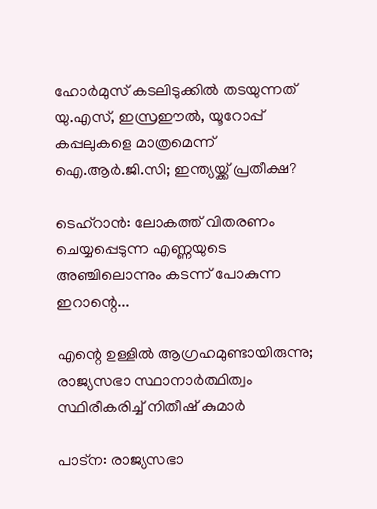ഹോര്‍മുസ് കടലിടുക്കില്‍ തടയുന്നത് യു.എസ്, ഇസ്രഈല്‍, യൂറോപ്പ് കപ്പലുകളെ മാത്രമെന്ന് ഐ.ആര്‍.ജി.സി; ഇന്ത്യയ്ക്ക് പ്രതീക്ഷ?

ടെഹ്‌റാന്‍: ലോകത്ത് വിതരണം ചെയ്യപ്പെടുന്ന എണ്ണയുടെ അഞ്ചിലൊന്നും കടന്ന് പോകുന്ന ഇറാന്റെ...

എന്റെ ഉള്ളില്‍ ആഗ്രഹമുണ്ടായിരുന്നു; രാജ്യസഭാ സ്ഥാനാര്‍ത്ഥിത്വം സ്ഥിരീകരിച്ച് നിതീഷ് കുമാര്‍

പാട്‌ന: രാജ്യസഭാ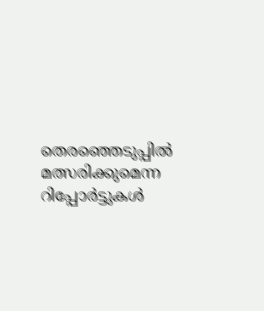തെരഞ്ഞെടുപ്പില്‍ മത്സരിക്കുമെന്ന റിപ്പോര്‍ട്ടുകള്‍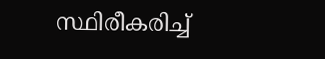സ്ഥിരീകരിച്ച്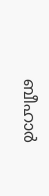ബീഹാര്‍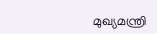മുഖ്യമന്ത്രി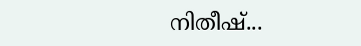നിതീഷ്...